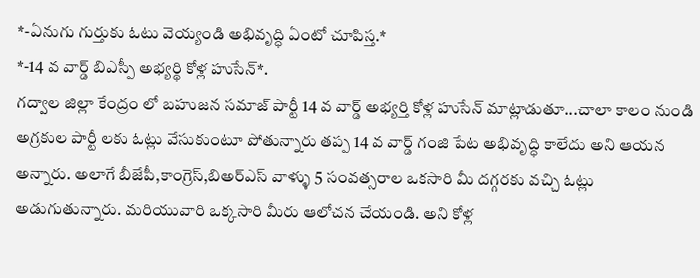*-ఏనుగు గుర్తుకు ఓటు వెయ్యండి అభివృద్ధి ఏంటో చూపిస్త.*
*-14 వ వార్డ్ బిఎస్పీ అభ్యర్థి కోళ్ల హుసేన్*.
గద్వాల జిల్లా కేంద్రం లో బహుజన సమాజ్ పార్టీ 14 వ వార్డ్ అభ్యర్తి కోళ్ల హుసేన్ మాట్లాడుతూ...చాలా కాలం నుండి అగ్రకుల పార్టీ లకు ఓట్లు వేసుకుంటూ పోతున్నారు తప్ప 14 వ వార్డ్ గంజి పేట అభివృద్ధి కాలేదు అని ఆయన అన్నారు. అలాగే బీజేపీ,కాంగ్రెస్,బిఅర్ఎస్ వాళ్ళు 5 సంవత్సరాల ఒకసారి మీ దగ్గరకు వచ్చి ఓట్లు అడుగుతున్నారు. మరియువారి ఒక్కసారి మీరు ఆలోచన చేయండి. అని కోళ్ల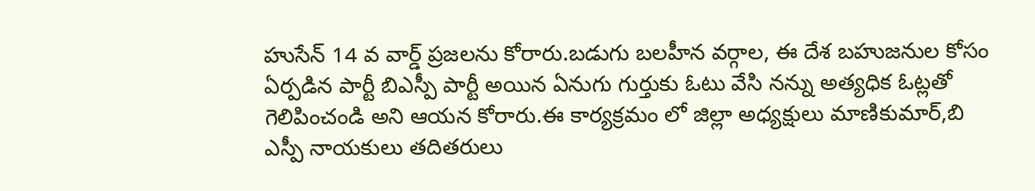హుసేన్ 14 వ వార్డ్ ప్రజలను కోరారు.బడుగు బలహీన వర్గాల, ఈ దేశ బహుజనుల కోసం ఏర్పడిన పార్టీ బిఎస్పీ పార్టీ అయిన ఏనుగు గుర్తుకు ఓటు వేసి నన్ను అత్యధిక ఓట్లతో గెలిపించండి అని ఆయన కోరారు.ఈ కార్యక్రమం లో జిల్లా అధ్యక్షులు మాణికుమార్,బి ఎస్పీ నాయకులు తదితరులు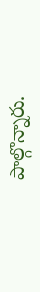పాల్గొన్నారు.